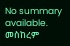No summary available.
መስከረም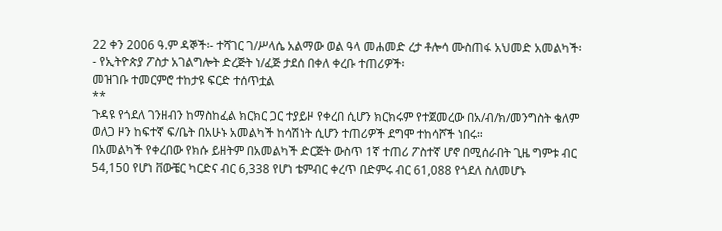22 ቀን 2006 ዓ.ም ዳኞች፡- ተሻገር ገ/ሥላሴ አልማው ወል ዓላ መሐመድ ረታ ቶሎሳ ሙስጠፋ አህመድ አመልካች፡- የኢትዮጵያ ፖስታ አገልግሎት ድረጅት ነ/ፈጅ ታደሰ በቀለ ቀረቡ ተጠሪዎች፡
መዝገቡ ተመርምሮ ተከታዩ ፍርድ ተሰጥቷል
**
ጉዳዩ የጎደለ ገንዘብን ከማስከፈል ክርክር ጋር ተያይዞ የቀረበ ሲሆን ክርክሩም የተጀመረው በአ/ብ/ክ/መንግስት ቄለም ወለጋ ዞን ከፍተኛ ፍ/ቤት በአሁኑ አመልካች ከሳሽነት ሲሆን ተጠሪዎች ደግሞ ተከሳሾች ነበሩ።
በአመልካች የቀረበው የክሱ ይዘትም በአመልካች ድርጅት ውስጥ 1ኛ ተጠሪ ፖስተኛ ሆኖ በሚሰራበት ጊዜ ግምቱ ብር 54,150 የሆነ ቨውቼር ካርድና ብር 6,338 የሆነ ቴምብር ቀረጥ በድምሩ ብር 61,088 የጎደለ ስለመሆኑ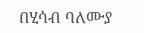በሂሳብ ባለሙያ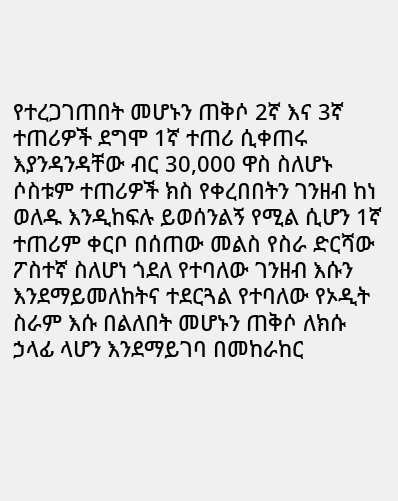የተረጋገጠበት መሆኑን ጠቅሶ 2ኛ እና 3ኛ ተጠሪዎች ደግሞ 1ኛ ተጠሪ ሲቀጠሩ እያንዳንዳቸው ብር 30,000 ዋስ ስለሆኑ ሶስቱም ተጠሪዎች ክስ የቀረበበትን ገንዘብ ከነ ወለዱ እንዲከፍሉ ይወሰንልኝ የሚል ሲሆን 1ኛ ተጠሪም ቀርቦ በሰጠው መልስ የስራ ድርሻው ፖስተኛ ስለሆነ ጎደለ የተባለው ገንዘብ እሱን እንደማይመለከትና ተደርጓል የተባለው የኦዲት ስራም እሱ በልለበት መሆኑን ጠቅሶ ለክሱ ኃላፊ ላሆን እንደማይገባ በመከራከር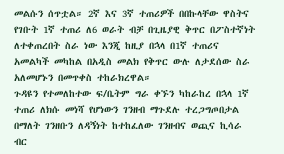መልሱን ሰጥቷል። 2ኛ እና 3ኛ ተጠሪዎች በበኩላቸው ዋስትና የገቡት 1ኛ ተጠሪ ለ6 ወራት ብቻ በጊዜያዊ ቅጥር በፖስተኛነት ለተቀጠረበት ስራ ነው እንጂ ከዚያ በኋላ በ1ኛ ተጠሪና አመልካች መካከል በአዲስ መልክ የቅጥር ውሉ ለታደሰው ስራ አለመሆኑን በመጥቀስ ተከራክረዋል።
ጉዳዩን የተመለከተው ፍ/ቤትም ግራ ቀኙን ካከራከረ በኋላ 1ኛ ተጠሪ ለክሱ መነሻ የሆነውን ገንዘብ ማጉደሉ ተረጋግጦበታል በማለት ገንዘቡን ለዳኝነት ከተከፈለው ገንዘብና ወጪና ኪሳራ ብር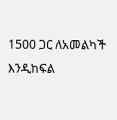1500 ጋር ለአመልካች እንዲከፍል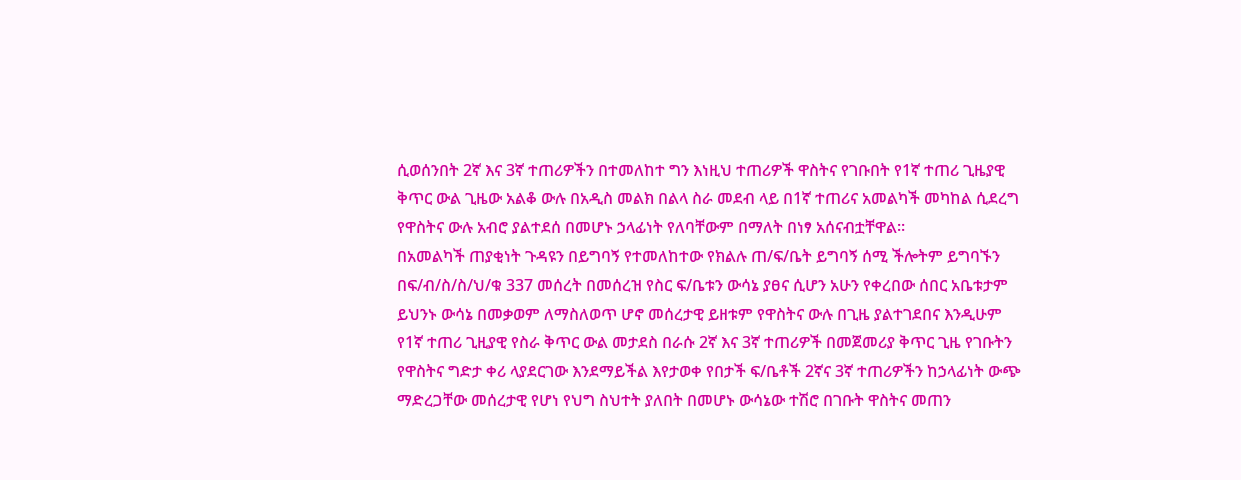ሲወሰንበት 2ኛ እና 3ኛ ተጠሪዎችን በተመለከተ ግን እነዚህ ተጠሪዎች ዋስትና የገቡበት የ1ኛ ተጠሪ ጊዜያዊ ቅጥር ውል ጊዜው አልቆ ውሉ በአዲስ መልክ በልላ ስራ መደብ ላይ በ1ኛ ተጠሪና አመልካች መካከል ሲደረግ የዋስትና ውሉ አብሮ ያልተደሰ በመሆኑ ኃላፊነት የለባቸውም በማለት በነፃ አሰናብቷቸዋል።
በአመልካች ጠያቂነት ጉዳዩን በይግባኝ የተመለከተው የክልሉ ጠ/ፍ/ቤት ይግባኝ ሰሚ ችሎትም ይግባኙን በፍ/ብ/ስ/ስ/ህ/ቁ 337 መሰረት በመሰረዝ የስር ፍ/ቤቱን ውሳኔ ያፀና ሲሆን አሁን የቀረበው ሰበር አቤቱታም ይህንኑ ውሳኔ በመቃወም ለማስለወጥ ሆኖ መሰረታዊ ይዘቱም የዋስትና ውሉ በጊዜ ያልተገደበና እንዲሁም የ1ኛ ተጠሪ ጊዚያዊ የስራ ቅጥር ውል መታደስ በራሱ 2ኛ እና 3ኛ ተጠሪዎች በመጀመሪያ ቅጥር ጊዜ የገቡትን የዋስትና ግድታ ቀሪ ላያደርገው እንደማይችል እየታወቀ የበታች ፍ/ቤቶች 2ኛና 3ኛ ተጠሪዎችን ከኃላፊነት ውጭ ማድረጋቸው መሰረታዊ የሆነ የህግ ስህተት ያለበት በመሆኑ ውሳኔው ተሽሮ በገቡት ዋስትና መጠን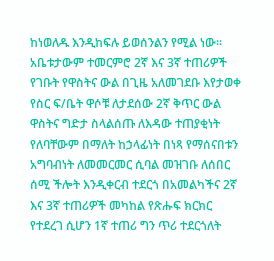ከነወለዱ እንዲከፍሉ ይወሰንልን የሚል ነው።
አቤቱታውም ተመርምሮ 2ኛ እና 3ኛ ተጠሪዎች የገቡት የዋስትና ውል በጊዜ አለመገደቡ እየታወቀ የስር ፍ/ቤት ዋሶቹ ለታደሰው 2ኛ ቅጥር ውል ዋስትና ግድታ ስላልሰጡ ለእዳው ተጠያቂነት የለባቸውም በማለት ከኃላፊነት በነጻ የማሰናበቱን አግባብነት ለመመርመር ሲባል መዝገቡ ለሰበር ሰሚ ችሎት እንዲቀርብ ተደርጎ በአመልካችና 2ኛ እና 3ኛ ተጠሪዎች መካከል የጽሑፍ ክርክር የተደረገ ሲሆን 1ኛ ተጠሪ ግን ጥሪ ተደርጎለት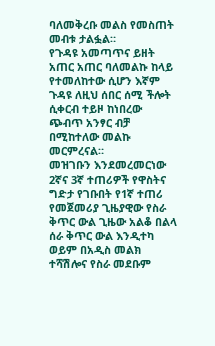ባለመቅረቡ መልስ የመስጠት መብቱ ታልፏል።
የጉዳዩ አመጣጥና ይዘት አጠር አጠር ባለመልኩ ከላይ የተመለከተው ሲሆን እኛም ጉዳዩ ለዚህ ሰበር ሰሚ ችሎት ሲቀርብ ተይዞ ከነበረው ጭብጥ አንፃር ብቻ በሚከተለው መልኩ መርምረናል።
መዝገቡን እንደመረመርነው 2ኛና 3ኛ ተጠሪዎች የዋስትና ግድታ የገቡበት የ1ኛ ተጠሪ የመጀመሪያ ጊዜያዊው የስራ ቅጥር ውል ጊዜው አልቆ በልላ ሰራ ቅጥር ውል እንዲተካ ወይም በአዲስ መልክ ተሻሽሎና የስራ መደቡም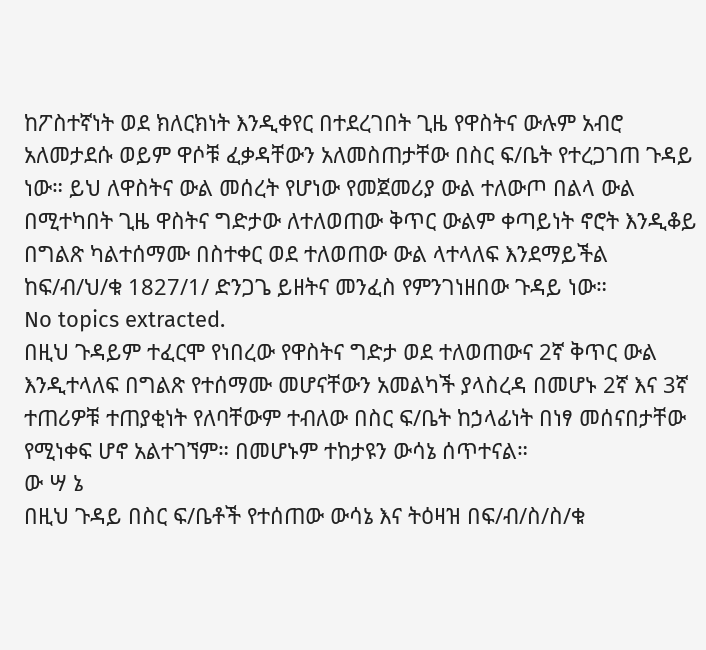ከፖስተኛነት ወደ ክለርክነት እንዲቀየር በተደረገበት ጊዜ የዋስትና ውሉም አብሮ አለመታደሱ ወይም ዋሶቹ ፈቃዳቸውን አለመስጠታቸው በስር ፍ/ቤት የተረጋገጠ ጉዳይ ነው። ይህ ለዋስትና ውል መሰረት የሆነው የመጀመሪያ ውል ተለውጦ በልላ ውል በሚተካበት ጊዜ ዋስትና ግድታው ለተለወጠው ቅጥር ውልም ቀጣይነት ኖሮት እንዲቆይ በግልጽ ካልተሰማሙ በስተቀር ወደ ተለወጠው ውል ላተላለፍ እንደማይችል ከፍ/ብ/ህ/ቁ 1827/1/ ድንጋጌ ይዘትና መንፈስ የምንገነዘበው ጉዳይ ነው።
No topics extracted.
በዚህ ጉዳይም ተፈርሞ የነበረው የዋስትና ግድታ ወደ ተለወጠውና 2ኛ ቅጥር ውል እንዲተላለፍ በግልጽ የተሰማሙ መሆናቸውን አመልካች ያላስረዳ በመሆኑ 2ኛ እና 3ኛ ተጠሪዎቹ ተጠያቂነት የለባቸውም ተብለው በስር ፍ/ቤት ከኃላፊነት በነፃ መሰናበታቸው የሚነቀፍ ሆኖ አልተገኘም። በመሆኑም ተከታዩን ውሳኔ ሰጥተናል።
ው ሣ ኔ
በዚህ ጉዳይ በስር ፍ/ቤቶች የተሰጠው ውሳኔ እና ትዕዛዝ በፍ/ብ/ስ/ስ/ቁ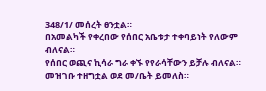348/1/ መሰረት ፀንቷል።
በአመልካች የቀረበው የሰበር አቤቱታ ተቀባይነት የለውም ብለናል።
የሰበር ወጪና ኪሳራ ግራ ቀኙ የየራሳቸውን ይቻሉ ብለናል። መዝገቡ ተዘግቷል ወደ መ/ቤት ይመለስ።